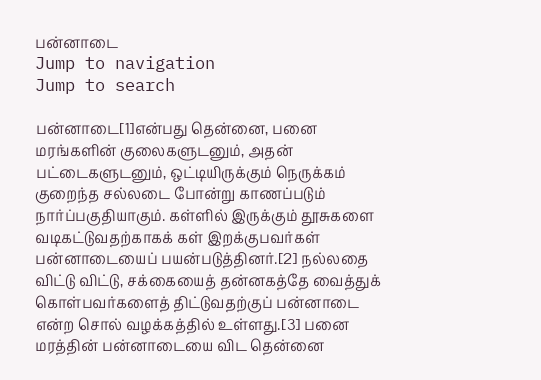பன்னாடை
Jump to navigation
Jump to search

பன்னாடை[1]என்பது தென்னை, பனை மரங்களின் குலைகளுடனும், அதன் பட்டைகளுடனும், ஒட்டியிருக்கும் நெருக்கம் குறைந்த சல்லடை போன்று காணப்படும் நார்ப்பகுதியாகும். கள்ளில் இருக்கும் தூசுகளை வடிகட்டுவதற்காகக் கள் இறக்குபவர்கள் பன்னாடையைப் பயன்படுத்தினர்.[2] நல்லதை விட்டு விட்டு, சக்கையைத் தன்னகத்தே வைத்துக் கொள்பவர்களைத் திட்டுவதற்குப் பன்னாடை என்ற சொல் வழக்கத்தில் உள்ளது.[3] பனை மரத்தின் பன்னாடையை விட தென்னை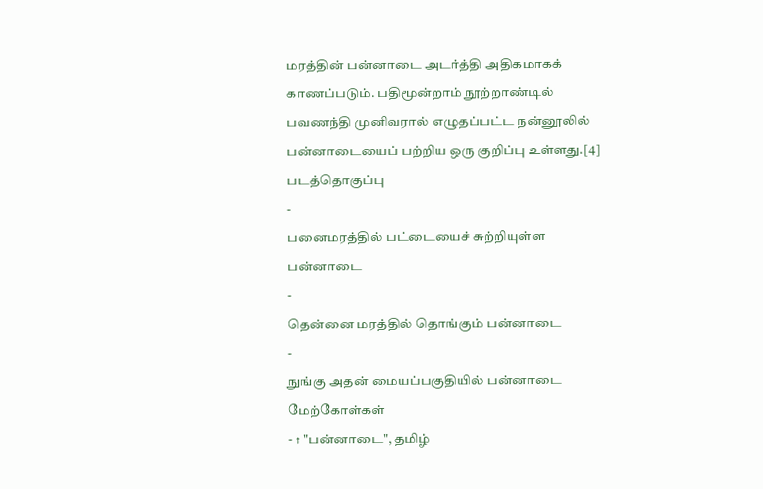மரத்தின் பன்னாடை அடர்த்தி அதிகமாகக் காணப்படும். பதிமூன்றாம் நூற்றாண்டில் பவணந்தி முனிவரால் எழுதப்பட்ட நன்னூலில் பன்னாடையைப் பற்றிய ஒரு குறிப்பு உள்ளது.[4]
படத்தொகுப்பு
-
பனைமரத்தில் பட்டையைச் சுற்றியுள்ள பன்னாடை
-
தென்னை மரத்தில் தொங்கும் பன்னாடை
-
நுங்கு அதன் மையப்பகுதியில் பன்னாடை
மேற்கோள்கள்
- ↑ "பன்னாடை", தமிழ்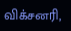விக்சனரி,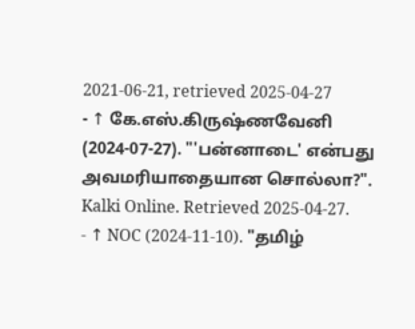2021-06-21, retrieved 2025-04-27
- ↑ கே.எஸ்.கிருஷ்ணவேனி (2024-07-27). "'பன்னாடை' என்பது அவமரியாதையான சொல்லா?". Kalki Online. Retrieved 2025-04-27.
- ↑ NOC (2024-11-10). "தமிழ்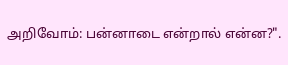அறிவோம்: பன்னாடை என்றால் என்ன?".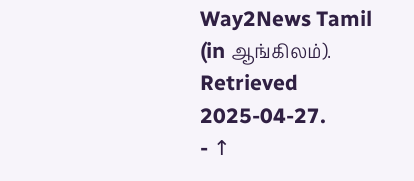Way2News Tamil (in ஆங்கிலம்). Retrieved 2025-04-27.
- ↑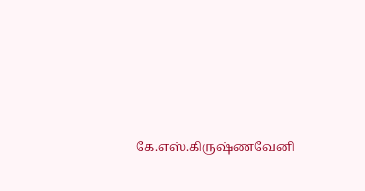கே.எஸ்.கிருஷ்ணவேனி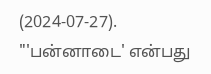(2024-07-27). "'பன்னாடை' என்பது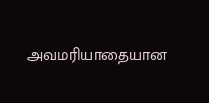அவமரியாதையான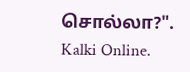சொல்லா?". Kalki Online.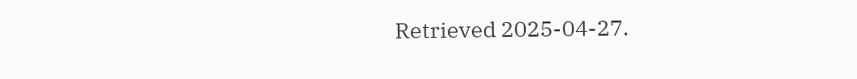Retrieved 2025-04-27.